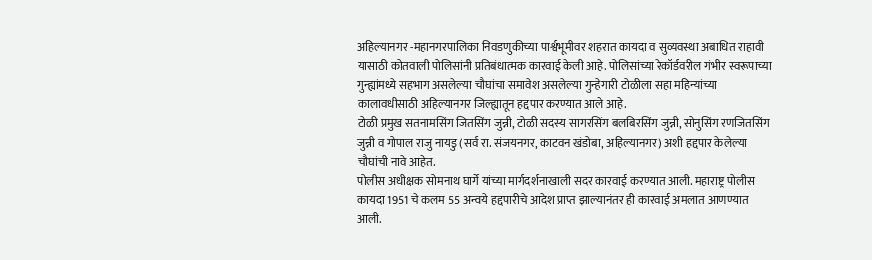अहिल्यानगर -महानगरपालिका निवडणुकीच्या पार्श्वभूमीवर शहरात कायदा व सुव्यवस्था अबाधित राहावी यासाठी कोतवाली पोलिसांनी प्रतिबंधात्मक कारवाई केली आहे. पोलिसांच्या रेकॉर्डवरील गंभीर स्वरूपाच्या गुन्ह्यांमध्ये सहभाग असलेल्या चौघांचा समावेश असलेल्या गुन्हेगारी टोळीला सहा महिन्यांच्या कालावधीसाठी अहिल्यानगर जिल्ह्यातून हद्दपार करण्यात आले आहे.
टोळी प्रमुख सतनामसिंग जितसिंग जुन्नी, टोळी सदस्य सागरसिंग बलबिरसिंग जुन्नी, सोनुसिंग रणजितसिंग जुन्नी व गोपाल राजु नायडु (सर्व रा. संजयनगर, काटवन खंडोबा, अहिल्यानगर) अशी हद्दपार केलेल्या चौघांची नावे आहेत.
पोलीस अधीक्षक सोमनाथ घार्गे यांच्या मार्गदर्शनाखाली सदर कारवाई करण्यात आली. महाराष्ट्र पोलीस कायदा 1951 चे कलम 55 अन्वये हद्दपारीचे आदेश प्राप्त झाल्यानंतर ही कारवाई अमलात आणण्यात आली.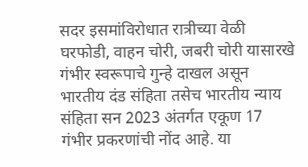सदर इसमांविरोधात रात्रीच्या वेळी घरफोडी, वाहन चोरी, जबरी चोरी यासारखे गंभीर स्वरूपाचे गुन्हे दाखल असून भारतीय दंड संहिता तसेच भारतीय न्याय संहिता सन 2023 अंतर्गत एकूण 17 गंभीर प्रकरणांची नोंद आहे. या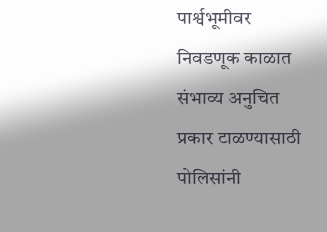पार्श्वभूमीवर निवडणूक काळात संभाव्य अनुचित प्रकार टाळण्यासाठी पोलिसांनी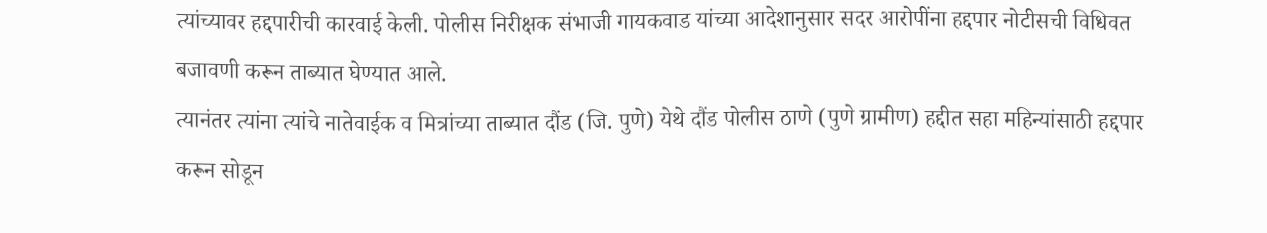त्यांच्यावर हद्दपारीची कारवाई केली. पोलीस निरीक्षक संभाजी गायकवाड यांच्या आदेशानुसार सदर आरोपींना हद्दपार नोटीसची विधिवत बजावणी करून ताब्यात घेण्यात आले.
त्यानंतर त्यांना त्यांचे नातेवाईक व मित्रांच्या ताब्यात दौंड (जि. पुणे) येथे दौंड पोलीस ठाणे (पुणे ग्रामीण) हद्दीत सहा महिन्यांसाठी हद्दपार करून सोडून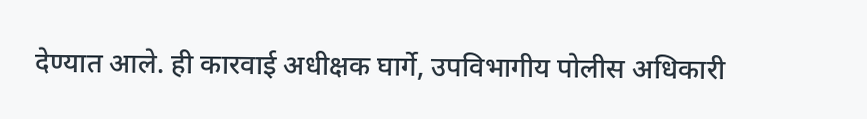देण्यात आले. ही कारवाई अधीक्षक घार्गे, उपविभागीय पोलीस अधिकारी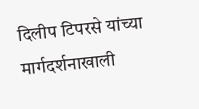दिलीप टिपरसे यांच्या मार्गदर्शनाखाली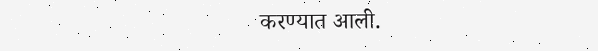करण्यात आली.